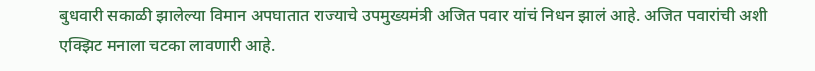बुधवारी सकाळी झालेल्या विमान अपघातात राज्याचे उपमुख्यमंत्री अजित पवार यांचं निधन झालं आहे. अजित पवारांची अशी एक्झिट मनाला चटका लावणारी आहे.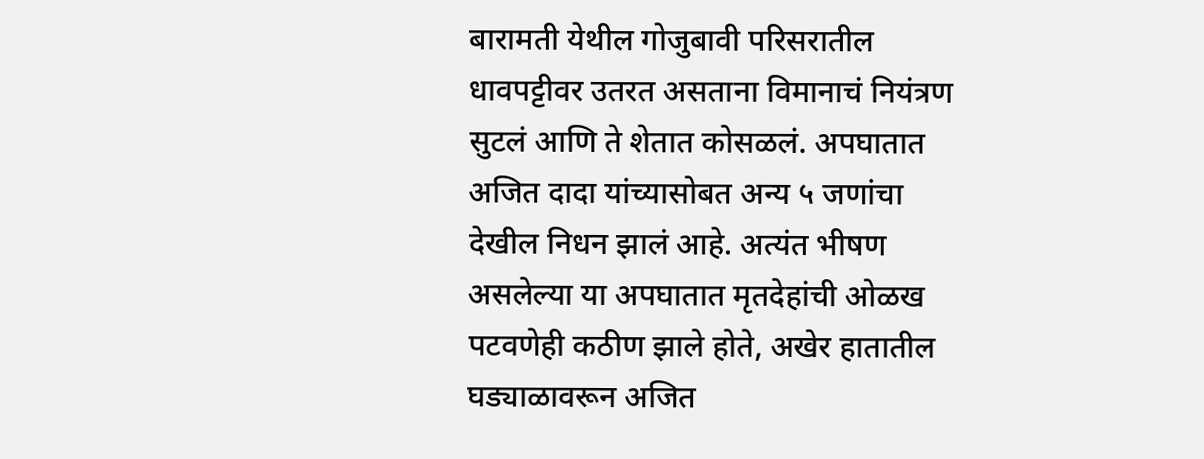बारामती येथील गोजुबावी परिसरातील धावपट्टीवर उतरत असताना विमानाचं नियंत्रण सुटलं आणि ते शेतात कोसळलं. अपघातात अजित दादा यांच्यासोबत अन्य ५ जणांचा देखील निधन झालं आहे. अत्यंत भीषण असलेल्या या अपघातात मृतदेहांची ओळख पटवणेही कठीण झाले होते, अखेर हातातील घड्याळावरून अजित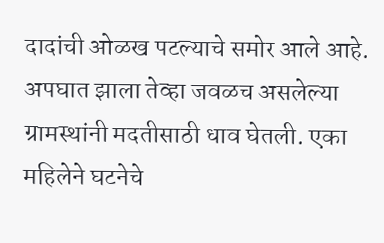दादांची ओळख पटल्याचे समोर आले आहे.
अपघात झाला तेव्हा जवळच असलेल्या ग्रामस्थांनी मदतीसाठी धाव घेतली. एका महिलेने घटनेचे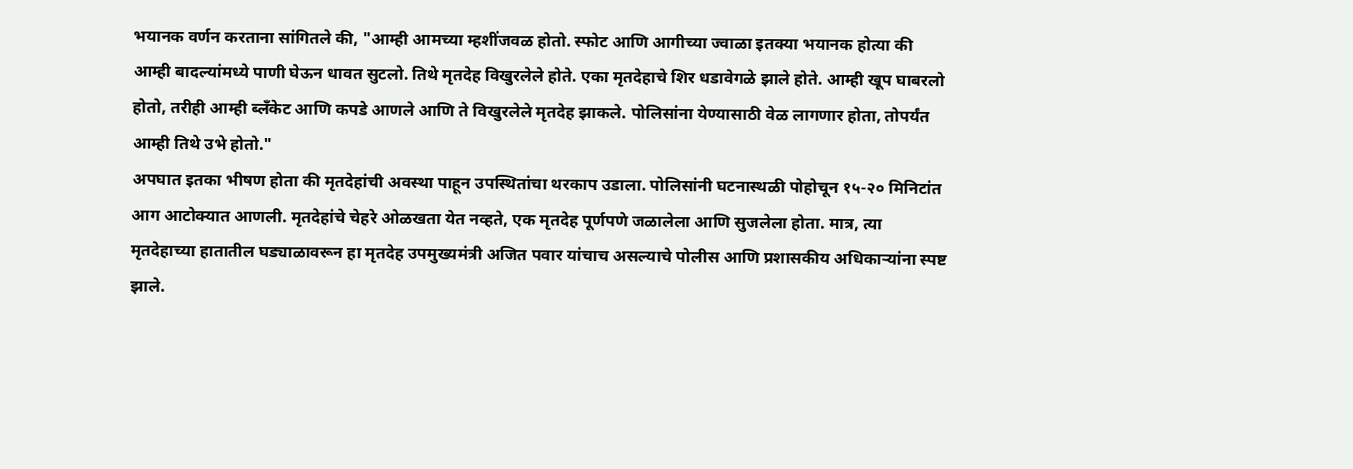भयानक वर्णन करताना सांगितले की, "आम्ही आमच्या म्हशींजवळ होतो. स्फोट आणि आगीच्या ज्वाळा इतक्या भयानक होत्या की आम्ही बादल्यांमध्ये पाणी घेऊन धावत सुटलो. तिथे मृतदेह विखुरलेले होते. एका मृतदेहाचे शिर धडावेगळे झाले होते. आम्ही खूप घाबरलो होतो, तरीही आम्ही ब्लँकेट आणि कपडे आणले आणि ते विखुरलेले मृतदेह झाकले. पोलिसांना येण्यासाठी वेळ लागणार होता, तोपर्यंत आम्ही तिथे उभे होतो."
अपघात इतका भीषण होता की मृतदेहांची अवस्था पाहून उपस्थितांचा थरकाप उडाला. पोलिसांनी घटनास्थळी पोहोचून १५-२० मिनिटांत आग आटोक्यात आणली. मृतदेहांचे चेहरे ओळखता येत नव्हते, एक मृतदेह पूर्णपणे जळालेला आणि सुजलेला होता. मात्र, त्या मृतदेहाच्या हातातील घड्याळावरून हा मृतदेह उपमुख्यमंत्री अजित पवार यांचाच असल्याचे पोलीस आणि प्रशासकीय अधिकाऱ्यांना स्पष्ट झाले.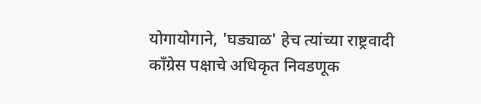योगायोगाने, 'घड्याळ' हेच त्यांच्या राष्ट्रवादी काँग्रेस पक्षाचे अधिकृत निवडणूक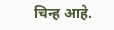चिन्ह आहे.